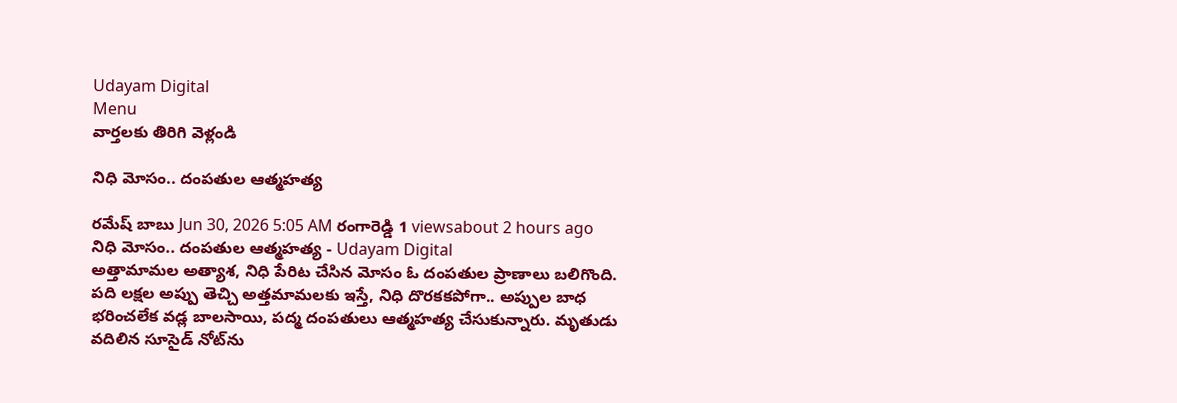Udayam Digital
Menu
వార్తలకు తిరిగి వెళ్లండి

నిధి మోసం.. దంపతుల ఆత్మహత్య

రమేష్ బాబు Jun 30, 2026 5:05 AM రంగారెడ్డి 1 viewsabout 2 hours ago
నిధి మోసం.. దంపతుల ఆత్మహత్య - Udayam Digital
అత్తామామల అత్యాశ, నిధి పేరిట చేసిన మోసం ఓ దంపతుల ప్రాణాలు బలిగొంది. పది లక్షల అప్పు తెచ్చి అత్తమామలకు ఇస్తే, నిధి దొరకకపోగా.. అప్పుల బాధ భరించలేక వడ్ల బాలసాయి, పద్మ దంపతులు ఆత్మహత్య చేసుకున్నారు. మృతుడు వదిలిన సూసైడ్ నోట్‌ను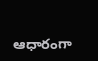ఆధారంగా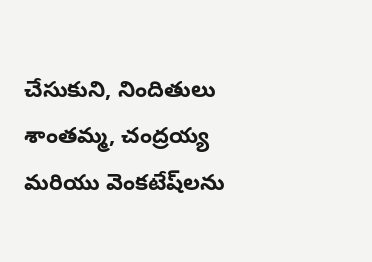చేసుకుని, నిందితులు శాంతమ్మ, చంద్రయ్య మరియు వెంకటేష్‌లను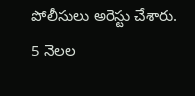పోలీసులు అరెస్టు చేశారు. 5 నెలల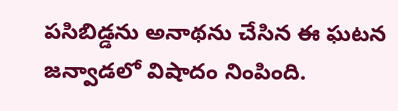పసిబిడ్డను అనాథను చేసిన ఈ ఘటన జన్వాడలో విషాదం నింపింది.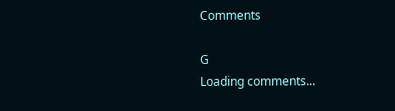Comments

G
Loading comments...